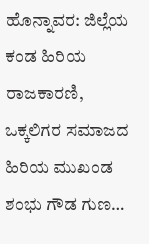ಹೊನ್ನಾವರ: ಜಿಲ್ಲೆಯ ಕಂಡ ಹಿರಿಯ ರಾಜಕಾರಣಿ, ಒಕ್ಕಲಿಗರ ಸಮಾಜದ ಹಿರಿಯ ಮುಖಂಡ ಶಂಭು ಗೌಡ ಗುಣ…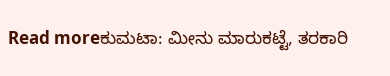Read moreಕುಮಟಾ: ಮೀನು ಮಾರುಕಟ್ಟೆ, ತರಕಾರಿ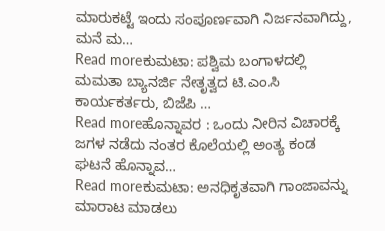ಮಾರುಕಟ್ಟೆ ಇಂದು ಸಂಪೂರ್ಣವಾಗಿ ನಿರ್ಜನವಾಗಿದ್ದು, ಮನೆ ಮ…
Read moreಕುಮಟಾ: ಪಶ್ವಿಮ ಬಂಗಾಳದಲ್ಲಿ ಮಮತಾ ಬ್ಯಾನರ್ಜಿ ನೇತೃತ್ವದ ಟಿ.ಎಂ.ಸಿ ಕಾರ್ಯಕರ್ತರು, ಬಿಜೆಪಿ …
Read moreಹೊನ್ನಾವರ : ಒಂದು ನೀರಿನ ವಿಚಾರಕ್ಕೆ ಜಗಳ ನಡೆದು ನಂತರ ಕೊಲೆಯಲ್ಲಿ ಅಂತ್ಯ ಕಂಡ ಘಟನೆ ಹೊನ್ನಾವ…
Read moreಕುಮಟಾ: ಅನಧಿಕೃತವಾಗಿ ಗಾಂಜಾವನ್ನು ಮಾರಾಟ ಮಾಡಲು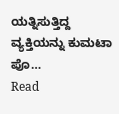ಯತ್ನಿಸುತ್ತಿದ್ದ ವ್ಯಕ್ತಿಯನ್ನು ಕುಮಟಾ ಪೊ…
Read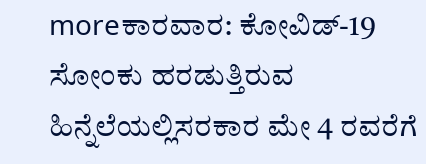moreಕಾರವಾರ: ಕೋವಿಡ್-19 ಸೋಂಕು ಹರಡುತ್ತಿರುವ ಹಿನ್ನೆಲೆಯಲ್ಲಿಸರಕಾರ ಮೇ 4 ರವರೆಗೆ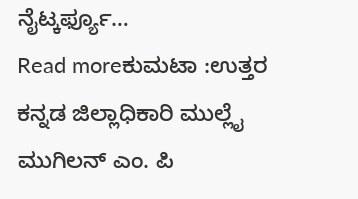ನೈಟ್ಕರ್ಫ್ಯೂ…
Read moreಕುಮಟಾ :ಉತ್ತರ ಕನ್ನಡ ಜಿಲ್ಲಾಧಿಕಾರಿ ಮುಲ್ಲೈ ಮುಗಿಲನ್ ಎಂ. ಪಿ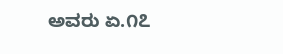ಅವರು ಏ.೧೭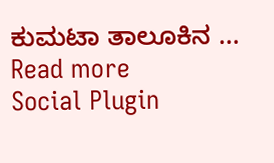ಕುಮಟಾ ತಾಲೂಕಿನ …
Read more
Social Plugin